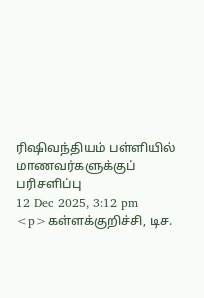ரிஷிவந்தியம் பள்ளியில் மாணவர்களுக்குப் பரிசளிப்பு
12 Dec 2025, 3:12 pm
<p>கள்ளக்குறிச்சி, டிச.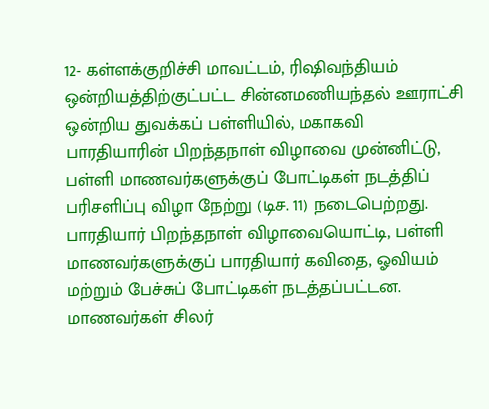12- கள்ளக்குறிச்சி மாவட்டம், ரிஷிவந்தியம் ஒன்றியத்திற்குட்பட்ட சின்னமணியந்தல் ஊராட்சி ஒன்றிய துவக்கப் பள்ளியில், மகாகவி பாரதியாரின் பிறந்தநாள் விழாவை முன்னிட்டு, பள்ளி மாணவர்களுக்குப் போட்டிகள் நடத்திப் பரிசளிப்பு விழா நேற்று (டிச. 11) நடைபெற்றது. பாரதியார் பிறந்தநாள் விழாவையொட்டி, பள்ளி மாணவர்களுக்குப் பாரதியார் கவிதை, ஓவியம் மற்றும் பேச்சுப் போட்டிகள் நடத்தப்பட்டன. மாணவர்கள் சிலர்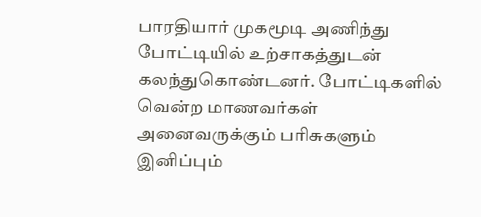பாரதியார் முகமூடி அணிந்து போட்டியில் உற்சாகத்துடன் கலந்துகொண்டனர். போட்டிகளில் வென்ற மாணவர்கள் அனைவருக்கும் பரிசுகளும் இனிப்பும்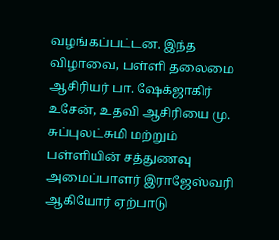வழங்கப்பட்டன. இந்த விழாவை, பள்ளி தலைமை ஆசிரியர் பா. ஷேக்ஜாகிர் உசேன், உதவி ஆசிரியை மு. சுப்புலட்சுமி மற்றும் பள்ளியின் சத்துணவு அமைப்பாளர் இராஜேஸ்வரி ஆகியோர் ஏற்பாடு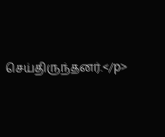செய்திருந்தனர்.</p>